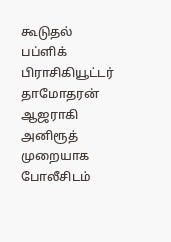கூடுதல் பப்ளிக் பிராசிகியூட்டர் தாமோதரன் ஆஜராகி அனிரூத் முறையாக போலீசிடம்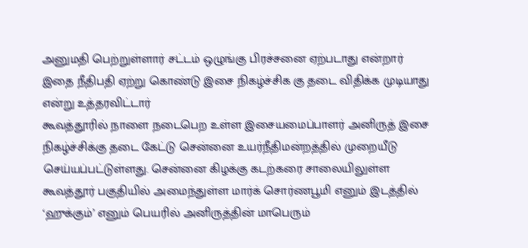அனுமதி பெற்றுள்ளார் சட்டம் ஒழுங்கு பிரச்சனை ஏற்படாது என்றார் இதை நீதிபதி ஏற்று கொண்டு இசை நிகழ்ச்சிக கு தடை விதிக்க முடியாது என்று உத்தரவிட்டார்
கூவத்தூரில் நாளை நடைபெற உள்ள இசையமைப்பாளர் அனிருத் இசை நிகழ்ச்சிக்கு தடை கேட்டு சென்னை உயர்நீதிமன்றத்தில் முறையீடு செய்யப்பட்டுள்ளது. சென்னை கிழக்கு கடற்கரை சாலையிலுள்ள கூவத்தூர் பகுதியில் அமைந்துள்ள மார்க் சொர்ணபூமி எனும் இடத்தில் ‘ஹுக்கும்’ எனும் பெயரில் அனிருத்தின் மாபெரும்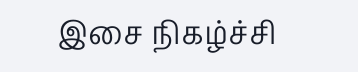இசை நிகழ்ச்சி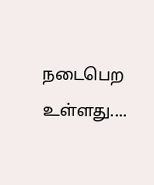நடைபெற உள்ளது....